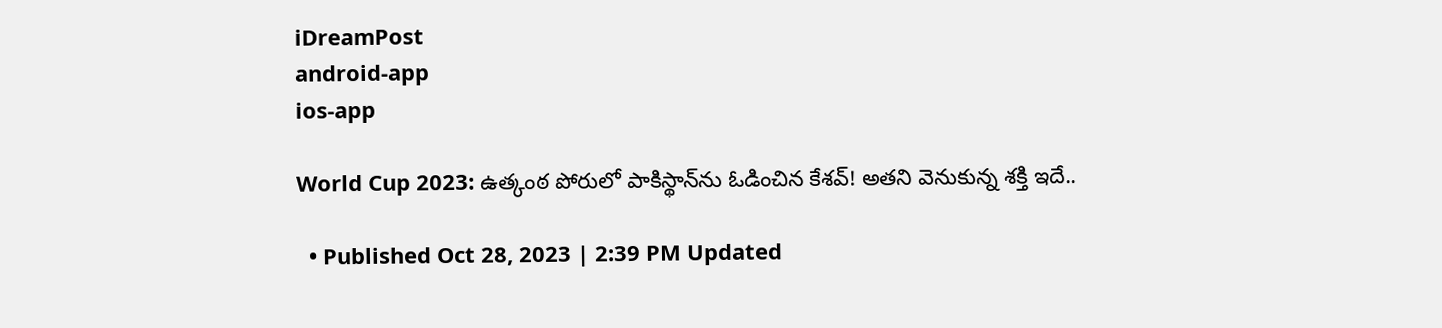iDreamPost
android-app
ios-app

World Cup 2023: ఉత్కంఠ పోరులో పాకిస్థాన్‌ను ఓడించిన కేశవ్‌! అతని వెనుకున్న శక్తి ఇదే..

  • Published Oct 28, 2023 | 2:39 PM Updated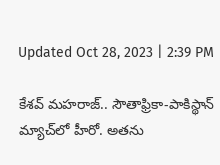Updated Oct 28, 2023 | 2:39 PM

కేశవ్‌ మహరాజ్‌.. సౌతాఫ్రికా-పాకిస్థాన్‌ మ్యాచ్‌లో హీరో. అతను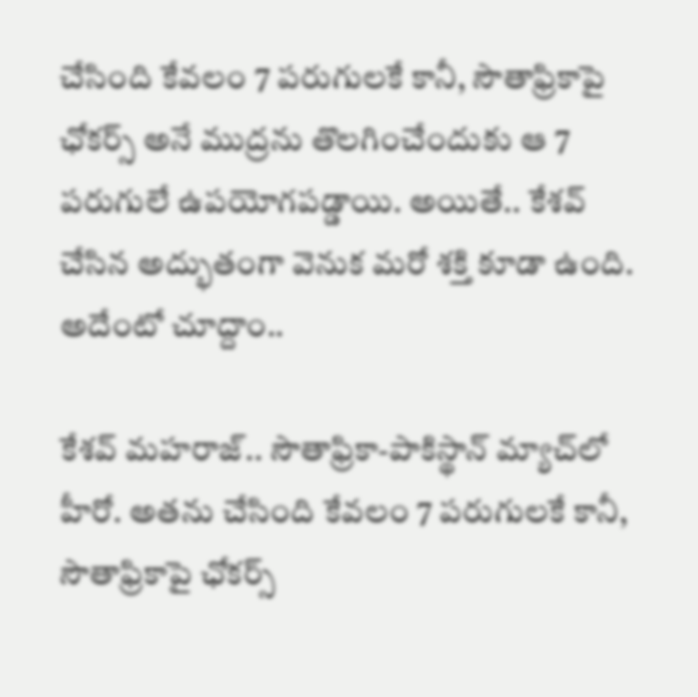చేసింది కేవలం 7 పరుగులకే కానీ, సౌతాఫ్రికాపై ఛోకర్స్‌ అనే ముద్రను తొలగించేందుకు ఆ 7 పరుగులే ఉపయోగపడ్డాయి. అయితే.. కేశవ్‌ చేసిన అద్భుతంగా వెనుక మరో శక్తి కూడా ఉంది. అదేంటో చూద్దాం..

కేశవ్‌ మహరాజ్‌.. సౌతాఫ్రికా-పాకిస్థాన్‌ మ్యాచ్‌లో హీరో. అతను చేసింది కేవలం 7 పరుగులకే కానీ, సౌతాఫ్రికాపై ఛోకర్స్‌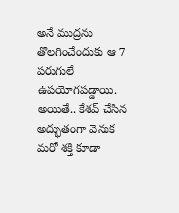అనే ముద్రను తొలగించేందుకు ఆ 7 పరుగులే ఉపయోగపడ్డాయి. అయితే.. కేశవ్‌ చేసిన అద్భుతంగా వెనుక మరో శక్తి కూడా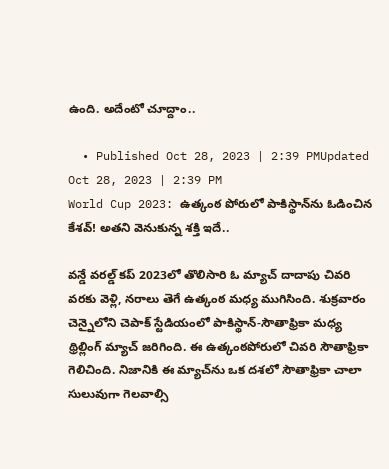ఉంది. అదేంటో చూద్దాం..

  • Published Oct 28, 2023 | 2:39 PMUpdated Oct 28, 2023 | 2:39 PM
World Cup 2023: ఉత్కంఠ పోరులో పాకిస్థాన్‌ను ఓడించిన కేశవ్‌! అతని వెనుకున్న శక్తి ఇదే..

వన్డే వరల్డ్‌ కప్‌ 2023లో తొలిసారి ఓ మ్యాచ్‌ దాదాపు చివరి వరకు వెళ్లి, నరాలు తెగే ఉత్కంఠ మధ్య ముగిసింది. శుక్రవారం చెన్నైలోని చెపాక్‌ స్టేడియంలో పాకిస్థాన్‌-సౌతాఫ్రికా మధ్య థ్రిల్లింగ్ మ్యాచ్‌ జరిగింది. ఈ ఉత్కంఠపోరులో చివరి సౌతాఫ్రికా గెలిచింది. నిజానికి ఈ మ్యాచ్‌ను ఒక దశలో సౌతాఫ్రికా చాలా సులువుగా గెలవాల్సి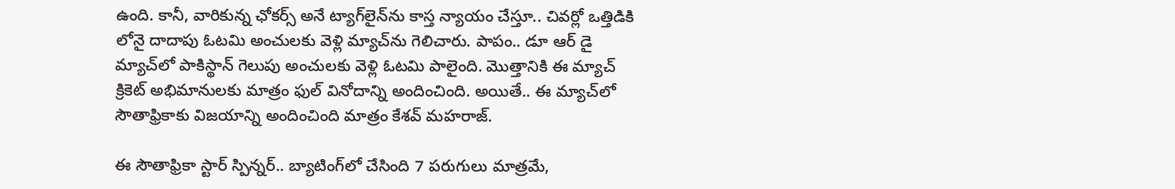ఉంది. కానీ, వారికున్న ఛోకర్స్‌ అనే ట్యాగ్‌లైన్‌ను కాస్త న్యాయం చేస్తూ.. చివర్లో ఒత్తిడికి లోనై దాదాపు ఓటమి అంచులకు వెళ్లి మ్యాచ్‌ను గెలిచారు. పాపం.. డూ ఆర్‌ డై మ్యాచ్‌లో పాకిస్థాన్‌ గెలుపు అంచులకు వెళ్లి ఓటమి పాలైంది. మొత్తానికి ఈ మ్యాచ్‌ క్రికెట్‌ అభిమానులకు మాత్రం ఫుల్‌ వినోదాన్ని అందించింది. అయితే.. ఈ మ్యాచ్‌లో సౌతాఫ్రికాకు విజయాన్ని అందించింది మాత్రం కేశవ్‌ మహరాజ్‌.

ఈ సౌతాఫ్రికా స్టార్‌ స్పిన్నర్‌.. బ్యాటింగ్‌లో చేసింది 7 పరుగులు మాత్రమే,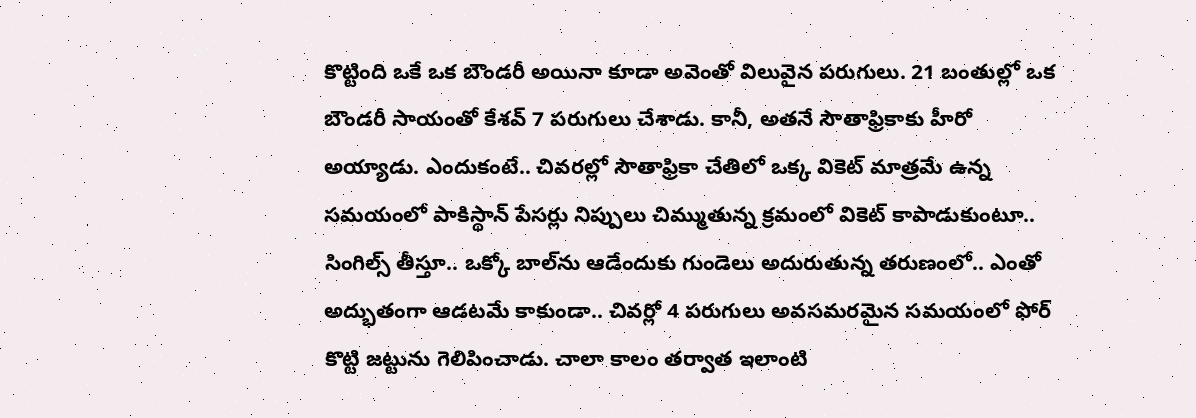కొట్టింది ఒకే ఒక బౌండరీ అయినా కూడా అవెంతో విలువైన పరుగులు. 21 బంతుల్లో ఒక బౌండరీ సాయంతో కేశవ్‌ 7 పరుగులు చేశాడు. కానీ, అతనే సౌతాఫ్రికాకు హీరో అయ్యాడు. ఎందుకంటే.. చివరల్లో సౌతాఫ్రికా చేతిలో ఒక్క వికెట్‌ మాత్రమే ఉన్న సమయంలో పాకిస్థాన్‌ పేసర్లు నిప్పులు చిమ్ముతున్న క్రమంలో వికెట్‌ కాపాడుకుంటూ.. సింగిల్స్‌ తీస్తూ.. ఒక్కో బాల్‌ను ఆడేందుకు గుండెలు అదురుతున్న తరుణంలో.. ఎంతో అద్భుతంగా ఆడటమే కాకుండా.. చివర్లో 4 పరుగులు అవసమరమైన సమయంలో ఫోర్‌ కొట్టి జట్టును గెలిపించాడు. చాలా కాలం తర్వాత ఇలాంటి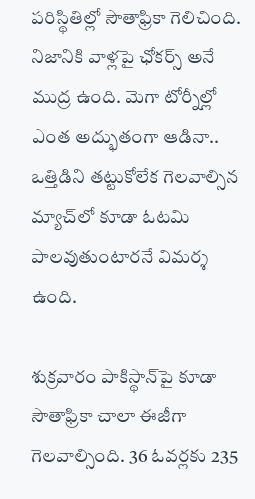పరిస్థితిల్లో సౌతాఫ్రికా గెలిచింది. నిజానికి వాళ్లపై ఛోకర్స్‌ అనే ముద్ర ఉంది. మెగా టోర్నీల్లో ఎంత అద్భుతంగా ఆడినా.. ఒత్తిడిని తట్టుకోలేక గెలవాల్సిన మ్యాచ్‌లో కూడా ఓటమి పాలవుతుంటారనే విమర్శ ఉంది.

శుక్రవారం పాకిస్థాన్‌పై కూడా సౌతాఫ్రికా చాలా ఈజీగా గెలవాల్సింది. 36 ఓవర్లకు 235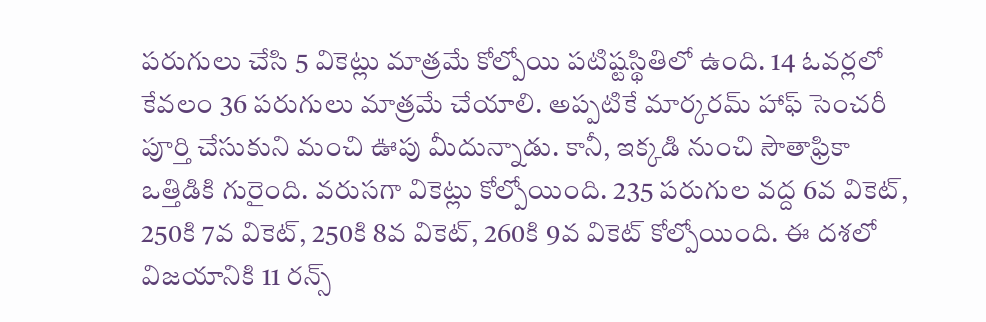పరుగులు చేసి 5 వికెట్లు మాత్రమే కోల్పోయి పటిష్టస్థితిలో ఉంది. 14 ఓవర్లలో కేవలం 36 పరుగులు మాత్రమే చేయాలి. అప్పటికే మార్కరమ్‌ హాఫ్‌ సెంచరీ పూర్తి చేసుకుని మంచి ఊపు మీదున్నాడు. కానీ, ఇక్కడి నుంచి సౌతాఫ్రికా ఒత్తిడికి గురైంది. వరుసగా వికెట్లు కోల్పోయింది. 235 పరుగుల వద్ద 6వ వికెట్‌, 250కి 7వ వికెట్‌, 250కి 8వ వికెట్‌, 260కి 9వ వికెట్‌ కోల్పోయింది. ఈ దశలో విజయానికి 11 రన్స్‌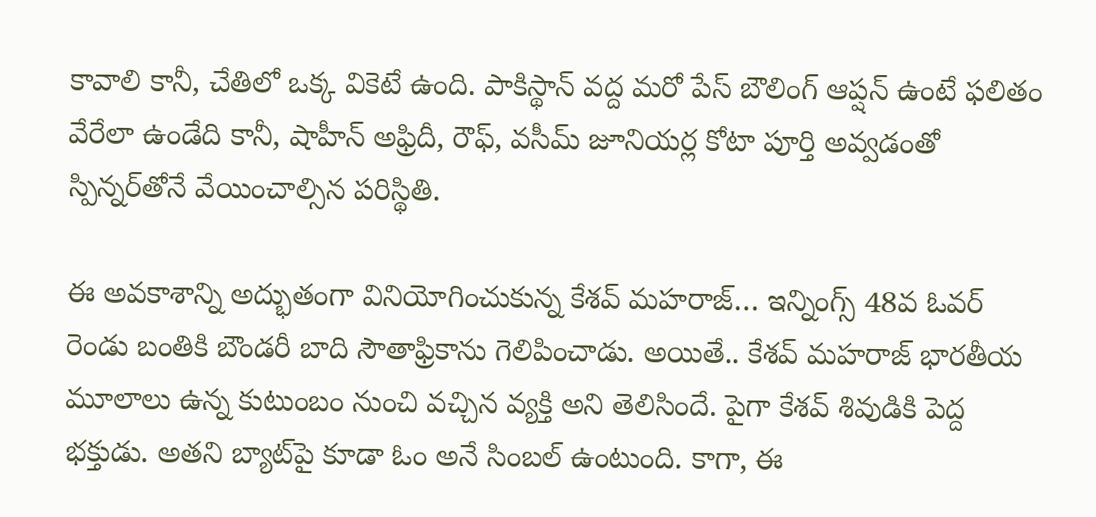కావాలి కానీ, చేతిలో ఒక్క వికెటే ఉంది. పాకిస్థాన్‌ వద్ద మరో పేస్‌ బౌలింగ్‌ ఆప్షన్‌ ఉంటే ఫలితం వేరేలా ఉండేది కానీ, షాహీన్‌ అఫ్రిదీ, రౌఫ్‌, వసీమ్‌ జూనియర్ల కోటా పూర్తి అవ్వడంతో స్పిన్నర్‌తోనే వేయించాల్సిన పరిస్థితి.

ఈ అవకాశాన్ని అద్భుతంగా వినియోగించుకున్న కేశవ్‌ మహరాజ్‌… ఇన్నింగ్స్‌ 48వ ఓవర్‌ రెండు బంతికి బౌండరీ బాది సౌతాఫ్రికాను గెలిపించాడు. అయితే.. కేశవ్‌ మహరాజ్‌ భారతీయ మూలాలు ఉన్న కుటుంబం నుంచి వచ్చిన వ్యక్తి అని తెలిసిందే. పైగా కేశవ్‌ శివుడికి పెద్ద భక్తుడు. అతని బ్యాట్‌పై కూడా ఓం అనే సింబల్‌ ఉంటుంది. కాగా, ఈ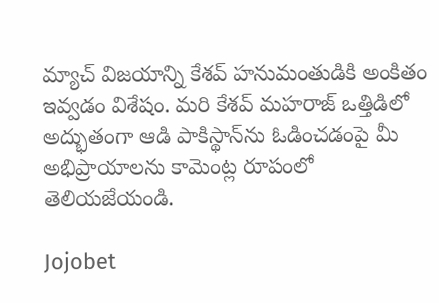మ్యాచ్‌ విజయాన్ని కేశవ్‌ హనుమంతుడికి అంకితం ఇవ్వడం విశేషం. మరి కేశవ్‌ మహరాజ్‌ ఒత్తిడిలో అద్భుతంగా ఆడి పాకిస్థాన్‌ను ఓడించడంపై మీ అభిప్రాయాలను కామెంట్ల రూపంలో తెలియజేయండి.

Jojobet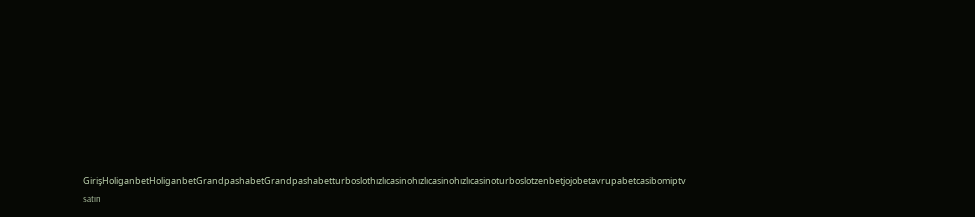GirişHoliganbetHoliganbetGrandpashabetGrandpashabetturboslothızlıcasinohızlıcasinohızlıcasinoturboslotzenbetjojobetavrupabetcasibomiptv satın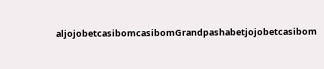aljojobetcasibomcasibomGrandpashabetjojobetcasibom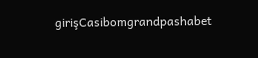girişCasibomgrandpashabet